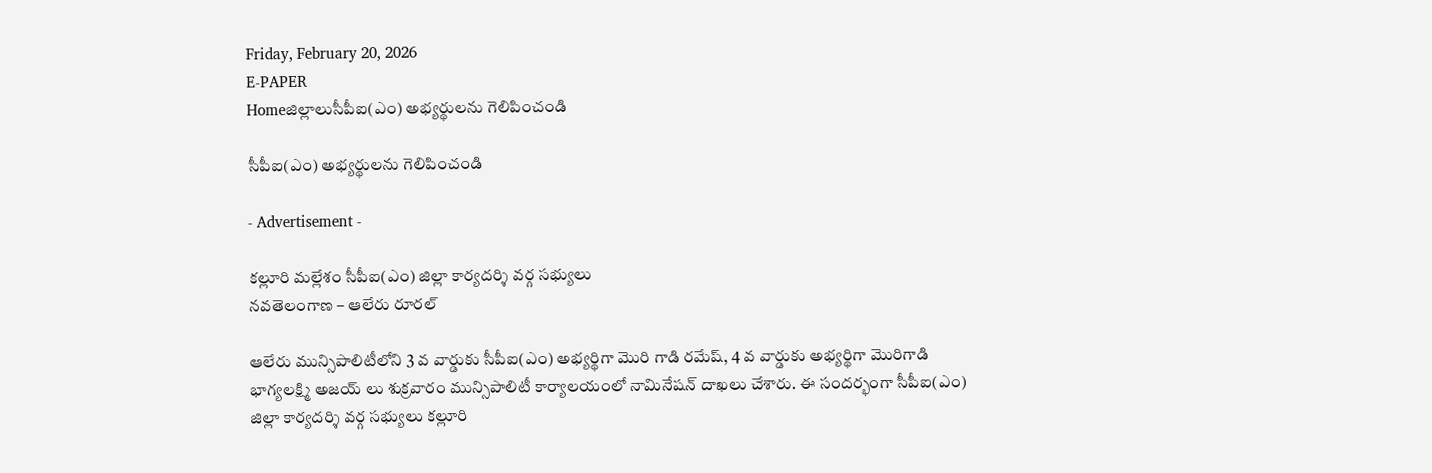Friday, February 20, 2026
E-PAPER
Homeజిల్లాలుసీపీఐ(ఎం) అభ్యర్థులను గెలిపించండి

సీపీఐ(ఎం) అభ్యర్థులను గెలిపించండి

- Advertisement -

కల్లూరి మల్లేశం సీపీఐ(ఎం) జిల్లా కార్యదర్శి వర్గ సభ్యులు
నవతెలంగాణ – ఆలేరు రూరల్

ఆలేరు మున్సిపాలిటీలోని 3 వ వార్డుకు సీపీఐ(ఎం) అభ్యర్థిగా మొరి గాడి రమేష్, 4 వ వార్డుకు అభ్యర్థిగా మొరిగాడి భాగ్యలక్ష్మి అజయ్ లు శుక్రవారం మున్సిపాలిటీ కార్యాలయంలో నామినేషన్ దాఖలు చేశారు. ఈ సందర్భంగా సీపీఐ(ఎం) జిల్లా కార్యదర్శి వర్గ సభ్యులు కల్లూరి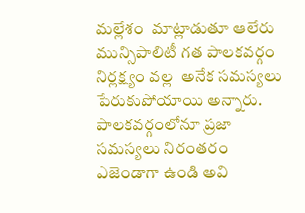మల్లేశం  మాట్లాడుతూ ఆలేరు మున్సిపాలిటీ గత పాలకవర్గం నిర్లక్ష్యం వల్ల  అనేక సమస్యలు పేరుకుపోయాయి అన్నారు. పాలకవర్గంలోనూ ప్రజా సమస్యలు నిరంతరం ఎజెండాగా ఉండి అవి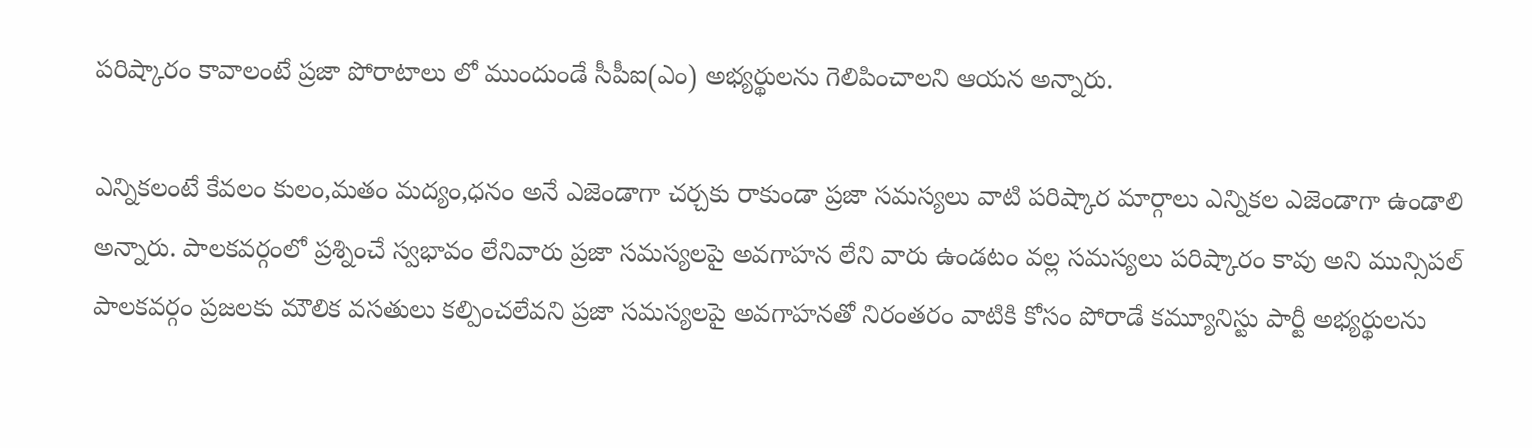పరిష్కారం కావాలంటే ప్రజా పోరాటాలు లో ముందుండే సీపీఐ(ఎం) అభ్యర్థులను గెలిపించాలని ఆయన అన్నారు.

ఎన్నికలంటే కేవలం కులం,మతం మద్యం,ధనం అనే ఎజెండాగా చర్చకు రాకుండా ప్రజా సమస్యలు వాటి పరిష్కార మార్గాలు ఎన్నికల ఎజెండాగా ఉండాలి అన్నారు. పాలకవర్గంలో ప్రశ్నించే స్వభావం లేనివారు ప్రజా సమస్యలపై అవగాహన లేని వారు ఉండటం వల్ల సమస్యలు పరిష్కారం కావు అని మున్సిపల్ పాలకవర్గం ప్రజలకు మౌలిక వసతులు కల్పించలేవని ప్రజా సమస్యలపై అవగాహనతో నిరంతరం వాటికి కోసం పోరాడే కమ్యూనిస్టు పార్టీ అభ్యర్థులను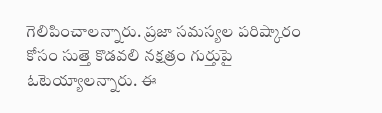గెలిపించాలన్నారు. ప్రజా సమస్యల పరిష్కారం కోసం సుత్తె కొడవలి నక్షత్రం గుర్తుపై ఓటెయ్యాలన్నారు. ఈ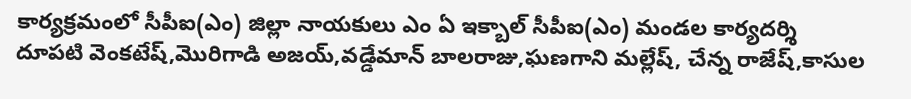కార్యక్రమంలో సీపీఐ(ఎం) జిల్లా నాయకులు ఎం ఏ ఇక్బాల్ సీపీఐ(ఎం) మండల కార్యదర్శి దూపటి వెంకటేష్,మొరిగాడి అజయ్,వడ్డేమాన్ బాలరాజు,ఘణగాని మల్లేష్, చేన్న రాజేష్,కాసుల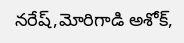నరేష్,మోరిగాడి అశోక్,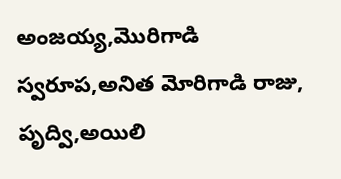అంజయ్య,మొరిగాడి స్వరూప,అనిత మోరిగాడి రాజు, పృద్వి,అయిలి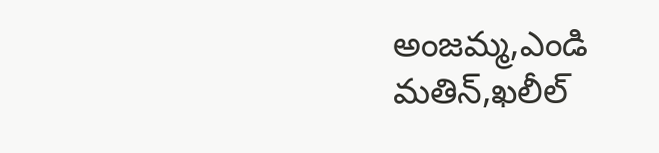అంజమ్మ,ఎండి మతిన్,ఖలీల్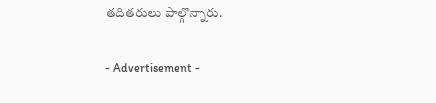తదితరులు పాల్గొన్నారు.

- Advertisement -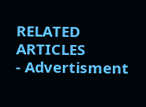RELATED ARTICLES
- Advertisment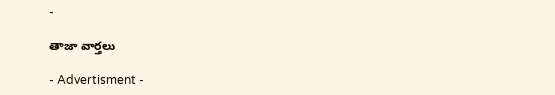-

తాజా వార్తలు

- Advertisment -